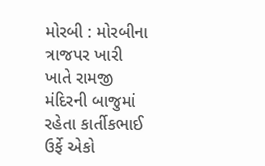મોરબી : મોરબીના ત્રાજપર ખારી ખાતે રામજી મંદિરની બાજુમાં રહેતા કાર્તીકભાઈ ઉર્ફે એકો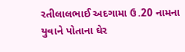રતીલાલભાઈ અદગામા ઉ.20 નામના યુવાને પોતાના ઘેર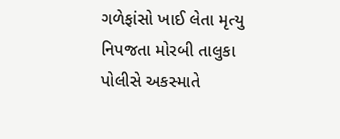ગળેફાંસો ખાઈ લેતા મૃત્યુ નિપજતા મોરબી તાલુકા પોલીસે અકસ્માતે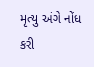મૃત્યુ અંગે નોંધ કરી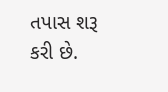તપાસ શરૂ કરી છે.